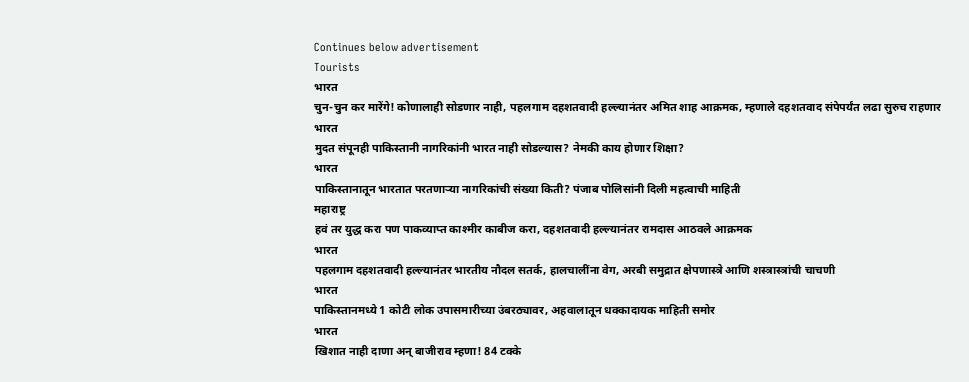Continues below advertisement
Tourists
भारत
चुन-चुन कर मारेंगे! कोणालाही सोडणार नाही, पहलगाम दहशतवादी हल्ल्यानंतर अमित शाह आक्रमक, म्हणाले दहशतवाद संपेपर्यंत लढा सुरुच राहणार
भारत
मुदत संपूनही पाकिस्तानी नागरिकांनी भारत नाही सोडल्यास? नेमकी काय होणार शिक्षा?
भारत
पाकिस्तानातून भारतात परतणाऱ्या नागरिकांची संख्या किती? पंजाब पोलिसांनी दिली महत्वाची माहिती
महाराष्ट्र
हवं तर युद्ध करा पण पाकव्याप्त काश्मीर काबीज करा, दहशतवादी हल्ल्यानंतर रामदास आठवले आक्रमक
भारत
पहलगाम दहशतवादी हल्ल्यानंतर भारतीय नौदल सतर्क, हालचालींना वेग, अरबी समुद्रात क्षेपणास्त्रे आणि शस्त्रास्त्रांची चाचणी
भारत
पाकिस्तानमध्ये 1 कोटी लोक उपासमारीच्या उंबरठ्यावर, अहवालातून धक्कादायक माहिती समोर
भारत
खिशात नाही दाणा अन् बाजीराव म्हणा! 84 टक्के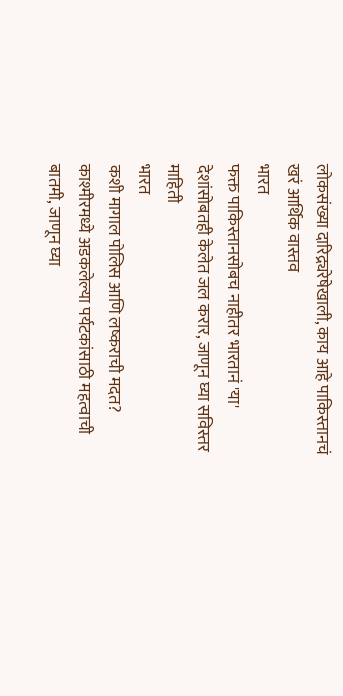लोकसंख्या दारिद्र्यरेषेखाली, काय आहे पाकिस्तानचं खरं आर्थिक वास्तव
भारत
फक्त पाकिस्तानसोबच नाहीतर भारतानं 'या' देशांसोबतही केलेत जल करार, जाणून घ्या सविस्तर माहिती
भारत
कशी मागाल पोलिस आणि लष्कराची मदत? काश्मीरमध्ये अडकलेल्या पर्यटकांसाठी महत्वाची बातमी, जाणून घ्या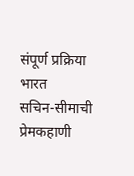संपूर्ण प्रक्रिया
भारत
सचिन-सीमाची प्रेमकहाणी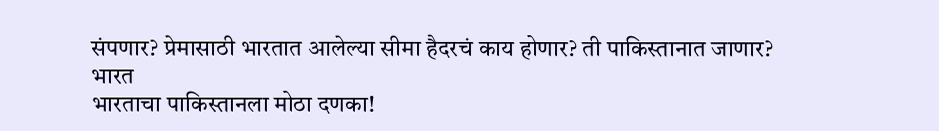संपणार? प्रेमासाठी भारतात आलेल्या सीमा हैदरचं काय होणार? ती पाकिस्तानात जाणार?
भारत
भारताचा पाकिस्तानला मोठा दणका!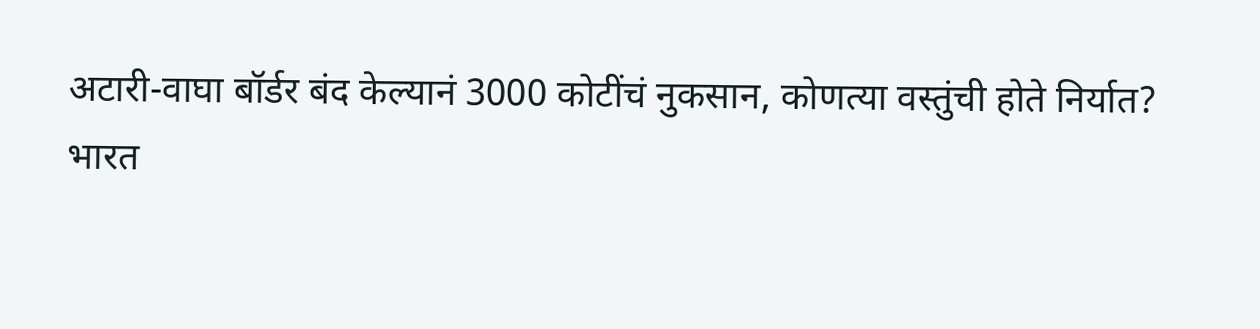अटारी-वाघा बॉर्डर बंद केल्यानं 3000 कोटींचं नुकसान, कोणत्या वस्तुंची होते निर्यात?
भारत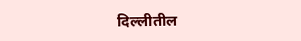दिल्लीतील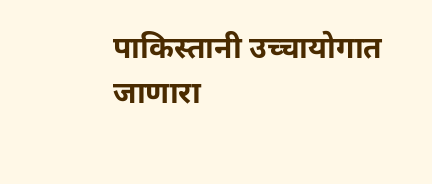पाकिस्तानी उच्चायोगात जाणारा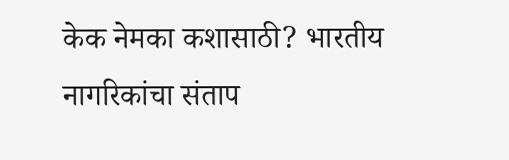केक नेमका कशासाठी? भारतीय नागरिकांचा संताप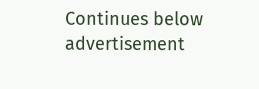Continues below advertisement